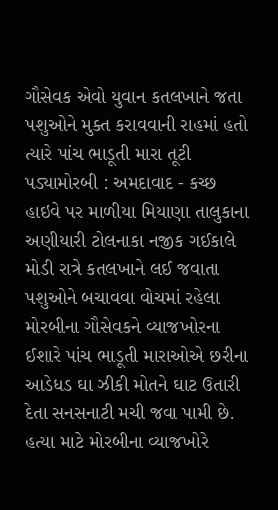ગૌસેવક એવો યુવાન કતલખાને જતા પશુઓને મુક્ત કરાવવાની રાહમાં હતો ત્યારે પાંચ ભાડૂતી મારા તૂટી પડ્યામોરબી : અમદાવાદ - કચ્છ હાઇવે પર માળીયા મિયાણા તાલુકાના અણીયારી ટોલનાકા નજીક ગઈકાલે મોડી રાત્રે કતલખાને લઈ જવાતા પશુઓને બચાવવા વોચમાં રહેલા મોરબીના ગૌસેવકને વ્યાજખોરના ઈશારે પાંચ ભાડૂતી મારાઓએ છરીના આડેધડ ઘા ઝીકી મોતને ઘાટ ઉતારી દેતા સનસનાટી મચી જવા પામી છે. હત્યા માટે મોરબીના વ્યાજખોરે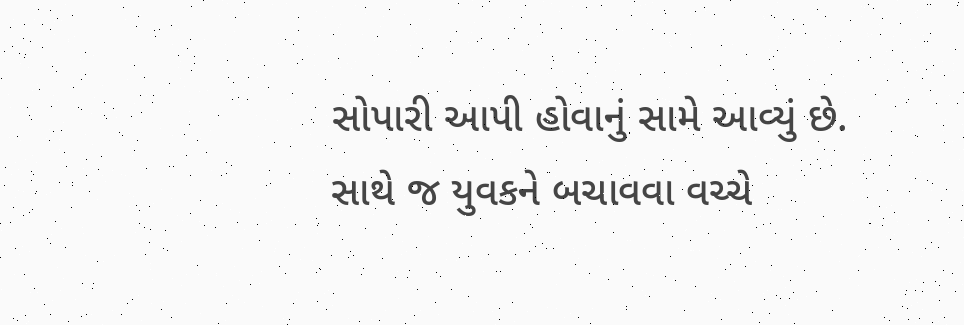સોપારી આપી હોવાનું સામે આવ્યું છે. સાથે જ યુવકને બચાવવા વચ્ચે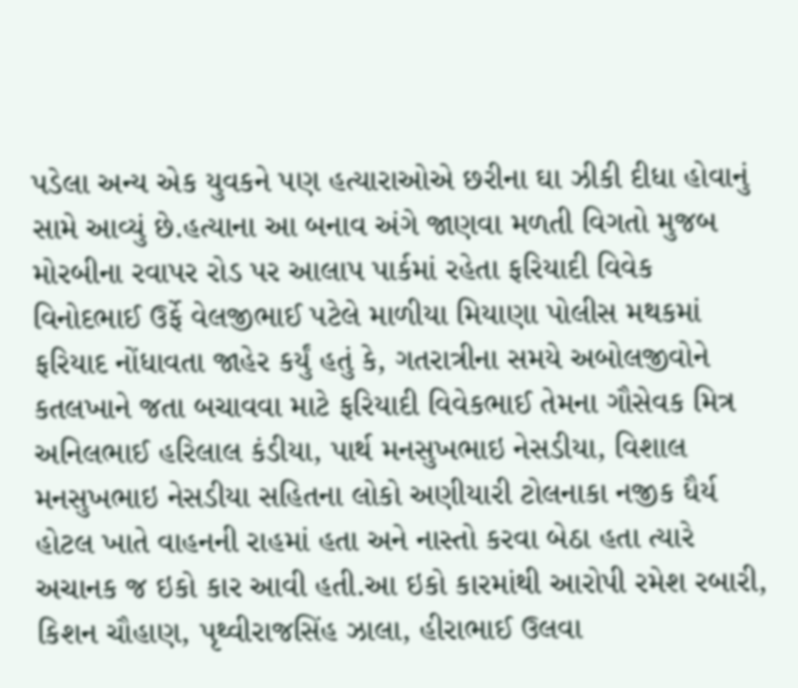પડેલા અન્ય એક યુવકને પણ હત્યારાઓએ છરીના ઘા ઝીકી દીધા હોવાનું સામે આવ્યું છે.હત્યાના આ બનાવ અંગે જાણવા મળતી વિગતો મુજબ મોરબીના રવાપર રોડ પર આલાપ પાર્કમાં રહેતા ફરિયાદી વિવેક વિનોદભાઈ ઉર્ફે વેલજીભાઈ પટેલે માળીયા મિયાણા પોલીસ મથકમાં ફરિયાદ નોંધાવતા જાહેર કર્યું હતું કે, ગતરાત્રીના સમયે અબોલજીવોને કતલખાને જતા બચાવવા માટે ફરિયાદી વિવેકભાઈ તેમના ગૌસેવક મિત્ર અનિલભાઈ હરિલાલ કંડીયા, પાર્થ મનસુખભાઇ નેસડીયા, વિશાલ મનસુખભાઇ નેસડીયા સહિતના લોકો અણીયારી ટોલનાકા નજીક ધૈર્ય હોટલ ખાતે વાહનની રાહમાં હતા અને નાસ્તો કરવા બેઠા હતા ત્યારે અચાનક જ ઇકો કાર આવી હતી.આ ઇકો કારમાંથી આરોપી રમેશ રબારી, કિશન ચૌહાણ, પૃથ્વીરાજસિંહ ઝાલા, હીરાભાઈ ઉલવા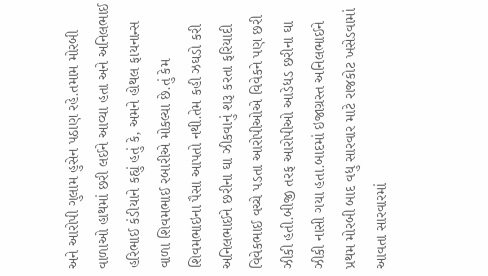અને આરોપી ગુલામ હુસેન પઠાણ રહે.તમામ મોરબી વાળાઓ હાથમાં છરી લઈને આવ્યા હતા અને અનિલભાઈ હરિભાઈ કંડીયાને કહ્યું હતું કે, અમને હોથલ ફાયનાન્સ વાળા શિવમભાઈ રબારીએ મોકલ્યા છે.તું કેમ શિવમભાઇના પૈસા આપતો નથી.તેમ કહી ઝઘડો કરી અનિલભાઈને છરીના ઘા ઝીકવાનું શરૂ કરતા ફરિયાદી વિવેકભાઈ વચ્ચે પડતા આરોપીઓએ વિવેકને પણ છરી ઝીકી હતી.બીજી તરફ આરોપીઓ આડેધડ છરીના ઘા ઝીકી નાસી ગયા હતા.બાદમાં ઇજાગ્રસ્ત અનિલભાઈને પ્રથમ મોરબી બાદ વધુ સારવાર માટે રાજકોટ ખસેડવામાં આવતા સારવારમાં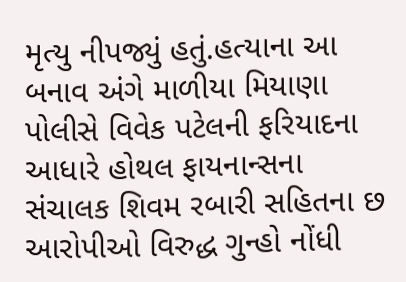મૃત્યુ નીપજ્યું હતું.હત્યાના આ બનાવ અંગે માળીયા મિયાણા પોલીસે વિવેક પટેલની ફરિયાદના આધારે હોથલ ફાયનાન્સના સંચાલક શિવમ રબારી સહિતના છ આરોપીઓ વિરુદ્ધ ગુન્હો નોંધી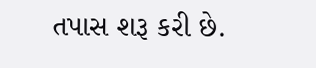તપાસ શરૂ કરી છે.